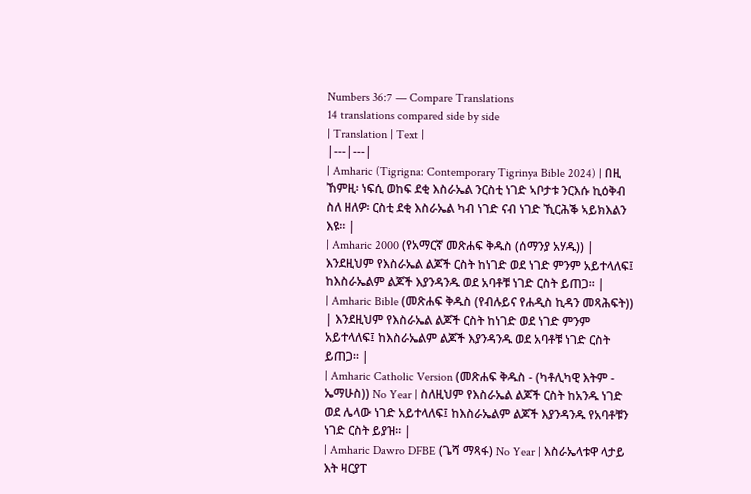Numbers 36:7 — Compare Translations
14 translations compared side by side
| Translation | Text |
|---|---|
| Amharic (Tigrigna: Contemporary Tigrinya Bible 2024) | በዚ ኸምዚ፡ ነፍሲ ወከፍ ደቂ እስራኤል ንርስቲ ነገድ ኣቦታቱ ንርእሱ ኪዕቅብ ስለ ዘለዎ፡ ርስቲ ደቂ እስራኤል ካብ ነገድ ናብ ነገድ ኺርሕቕ ኣይክእልን እዩ። |
| Amharic 2000 (የአማርኛ መጽሐፍ ቅዱስ (ሰማንያ አሃዱ)) | እንደዚህም የእስራኤል ልጆች ርስት ከነገድ ወደ ነገድ ምንም አይተላለፍ፤ ከእስራኤልም ልጆች እያንዳንዱ ወደ አባቶቹ ነገድ ርስት ይጠጋ። |
| Amharic Bible (መጽሐፍ ቅዱስ (የብሉይና የሐዲስ ኪዳን መጻሕፍት)) | እንደዚህም የእስራኤል ልጆች ርስት ከነገድ ወደ ነገድ ምንም አይተላለፍ፤ ከእስራኤልም ልጆች እያንዳንዱ ወደ አባቶቹ ነገድ ርስት ይጠጋ። |
| Amharic Catholic Version (መጽሐፍ ቅዱስ - (ካቶሊካዊ እትም - ኤማሁስ)) No Year | ስለዚህም የእስራኤል ልጆች ርስት ከአንዱ ነገድ ወደ ሌላው ነገድ አይተላለፍ፤ ከእስራኤልም ልጆች እያንዳንዱ የአባቶቹን ነገድ ርስት ይያዝ። |
| Amharic Dawro DFBE (ጌሻ ማጻፋ) No Year | እስራኤላቱዋ ላታይ እት ዛርያፐ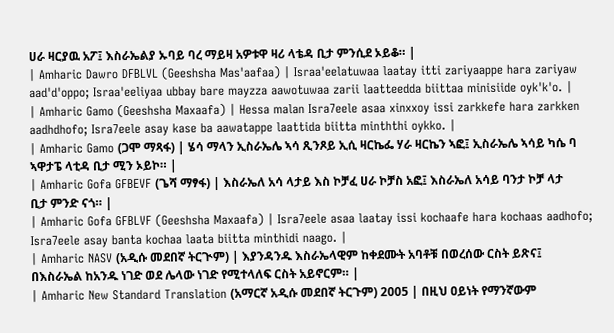ሀራ ዛርያዉ አፖ፤ እስራኤልያ ኡባይ ባረ ማይዛ አዎቱዋ ዛሪ ላቴዳ ቢታ ምንሲደ ኦይቆ። |
| Amharic Dawro DFBLVL (Geeshsha Mas'aafaa) | Israa'eelatuwaa laatay itti zariyaappe hara zariyaw aad'd'oppo; Israa'eeliyaa ubbay bare mayzza aawotuwaa zarii laatteedda biittaa minisiide oyk'k'o. |
| Amharic Gamo (Geeshsha Maxaafa) | Hessa malan Isra7eele asaa xinxxoy issi zarkkefe hara zarkken aadhdhofo; Isra7eele asay kase ba aawatappe laattida biitta minththi oykko. |
| Amharic Gamo (ጋሞ ማጻፋ) | ሄሳ ማላን ኢስራኤሌ ኣሳ ጺንጾይ ኢሲ ዛርኬፌ ሃራ ዛርኬን ኣፎ፤ ኢስራኤሌ ኣሳይ ካሴ ባ ኣዋታፔ ላቲዳ ቢታ ሚን ኦይኮ። |
| Amharic Gofa GFBEVF (ጌሻ ማፃፋ) | እስራኤለ አሳ ላታይ እስ ኮቻፈ ሀራ ኮቻስ አፎ፤ እስራኤለ አሳይ ባንታ ኮቻ ላታ ቢታ ምንድ ናጎ። |
| Amharic Gofa GFBLVF (Geeshsha Maxaafa) | Isra7eele asaa laatay issi kochaafe hara kochaas aadhofo; Isra7eele asay banta kochaa laata biitta minthidi naago. |
| Amharic NASV (አዲሱ መደበኛ ትርጒም) | እያንዳንዱ እስራኤላዊም ከቀደሙት አባቶቹ በወረሰው ርስት ይጽና፤ በእስራኤል ከአንዱ ነገድ ወደ ሌላው ነገድ የሚተላለፍ ርስት አይኖርም። |
| Amharic New Standard Translation (አማርኛ አዲሱ መደበኛ ትርጉም) 2005 | በዚህ ዐይነት የማንኛውም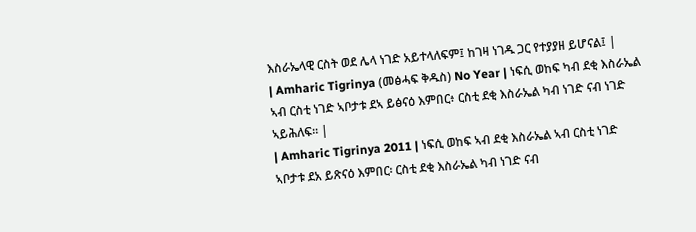እስራኤላዊ ርስት ወደ ሌላ ነገድ አይተላለፍም፤ ከገዛ ነገዱ ጋር የተያያዘ ይሆናል፤ |
| Amharic Tigrinya (መፅሓፍ ቅዱስ) No Year | ነፍሲ ወከፍ ካብ ደቂ እስራኤል ኣብ ርስቲ ነገድ ኣቦታቱ ደኣ ይፅናዕ እምበር፥ ርስቲ ደቂ እስራኤል ካብ ነገድ ናብ ነገድ ኣይሕለፍ። |
| Amharic Tigrinya 2011 | ነፍሲ ወከፍ ኣብ ደቂ እስራኤል ኣብ ርስቲ ነገድ ኣቦታቱ ደአ ይጽናዕ እምበር፡ ርስቲ ደቂ እስራኤል ካብ ነገድ ናብ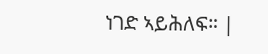ነገድ ኣይሕለፍ። |